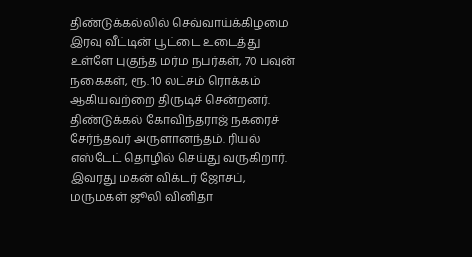திண்டுக்கல்லில் செவ்வாய்க்கிழமை இரவு வீட்டின் பூட்டை உடைத்து உள்ளே புகுந்த மர்ம நபர்கள், 70 பவுன் நகைகள், ரூ. 10 லட்சம் ரொக்கம் ஆகியவற்றை திருடிச் சென்றனர்.
திண்டுக்கல் கோவிந்தராஜ் நகரைச் சேர்ந்தவர் அருளானந்தம். ரியல் எஸ்டேட் தொழில் செய்து வருகிறார்.
இவரது மகன் விக்டர் ஜோசப், மருமகள் ஜூலி வினிதா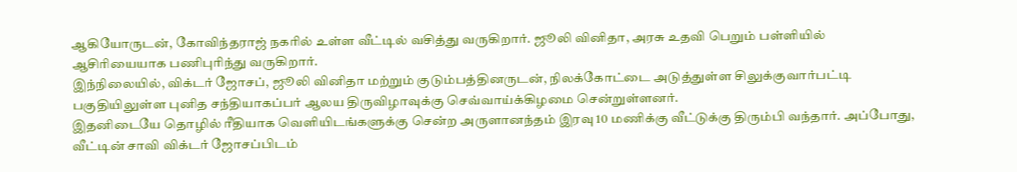ஆகியோருடன், கோவிந்தராஜ் நகரில் உள்ள வீட்டில் வசித்து வருகிறார். ஜூலி வினிதா, அரசு உதவி பெறும் பள்ளியில் ஆசிரியையாக பணிபுரிந்து வருகிறார்.
இந்நிலையில், விக்டர் ஜோசப், ஜூலி வினிதா மற்றும் குடும்பத்தினருடன், நிலக்கோட்டை அடுத்துள்ள சிலுக்குவார்பட்டி பகுதியிலுள்ள புனித சந்தியாகப்பர் ஆலய திருவிழாவுக்கு செவ்வாய்க்கிழமை சென்றுள்ளனர்.
இதனிடையே தொழில் ரீதியாக வெளியிடங்களுக்கு சென்ற அருளானந்தம் இரவு 10 மணிக்கு வீட்டுக்கு திரும்பி வந்தார். அப்போது, வீட்டின் சாவி விக்டர் ஜோசப்பிடம்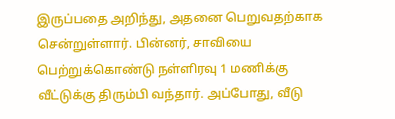இருப்பதை அறிந்து, அதனை பெறுவதற்காக சென்றுள்ளார். பின்னர், சாவியை பெற்றுக்கொண்டு நள்ளிரவு 1 மணிக்கு வீட்டுக்கு திரும்பி வந்தார். அப்போது, வீடு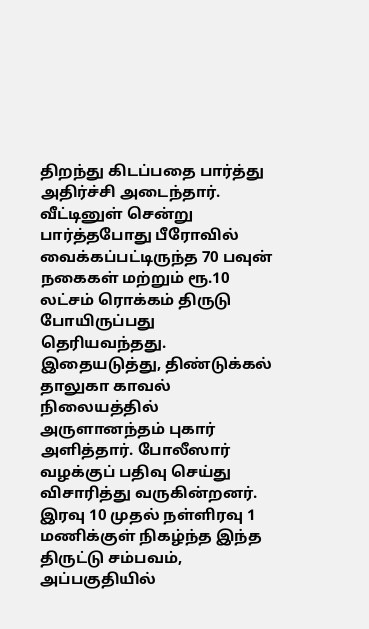திறந்து கிடப்பதை பார்த்து அதிர்ச்சி அடைந்தார். வீட்டினுள் சென்று பார்த்தபோது பீரோவில் வைக்கப்பட்டிருந்த 70 பவுன் நகைகள் மற்றும் ரூ.10 லட்சம் ரொக்கம் திருடு போயிருப்பது தெரியவந்தது.
இதையடுத்து, திண்டுக்கல் தாலுகா காவல் நிலையத்தில் அருளானந்தம் புகார் அளித்தார். போலீஸார் வழக்குப் பதிவு செய்து விசாரித்து வருகின்றனர். இரவு 10 முதல் நள்ளிரவு 1 மணிக்குள் நிகழ்ந்த இந்த திருட்டு சம்பவம், அப்பகுதியில்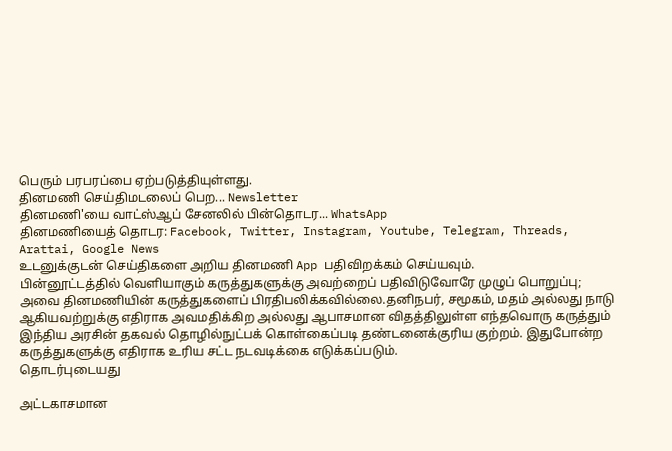பெரும் பரபரப்பை ஏற்படுத்தியுள்ளது.
தினமணி செய்திமடலைப் பெற... Newsletter
தினமணி'யை வாட்ஸ்ஆப் சேனலில் பின்தொடர... WhatsApp
தினமணியைத் தொடர: Facebook, Twitter, Instagram, Youtube, Telegram, Threads, Arattai, Google News
உடனுக்குடன் செய்திகளை அறிய தினமணி App பதிவிறக்கம் செய்யவும்.
பின்னூட்டத்தில் வெளியாகும் கருத்துகளுக்கு அவற்றைப் பதிவிடுவோரே முழுப் பொறுப்பு; அவை தினமணியின் கருத்துகளைப் பிரதிபலிக்கவில்லை.தனிநபர், சமூகம், மதம் அல்லது நாடு ஆகியவற்றுக்கு எதிராக அவமதிக்கிற அல்லது ஆபாசமான விதத்திலுள்ள எந்தவொரு கருத்தும் இந்திய அரசின் தகவல் தொழில்நுட்பக் கொள்கைப்படி தண்டனைக்குரிய குற்றம். இதுபோன்ற கருத்துகளுக்கு எதிராக உரிய சட்ட நடவடிக்கை எடுக்கப்படும்.
தொடர்புடையது

அட்டகாசமான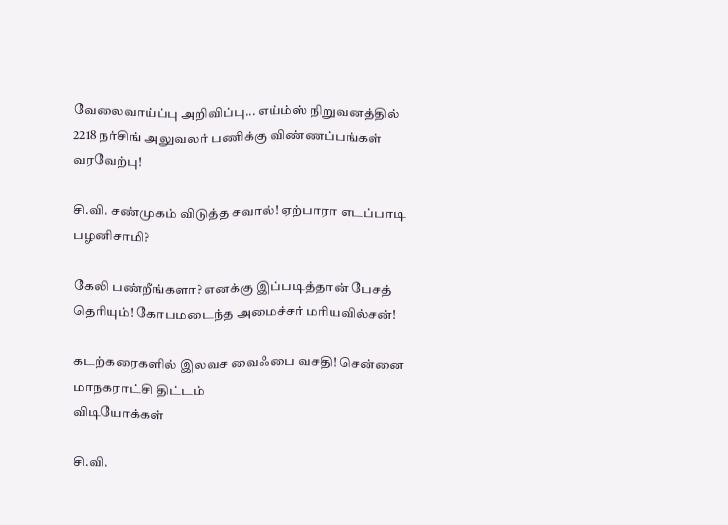வேலைவாய்ப்பு அறிவிப்பு... எய்ம்ஸ் நிறுவனத்தில் 2218 நர்சிங் அலுவலர் பணிக்கு விண்ணப்பங்கள் வரவேற்பு!

சி.வி. சண்முகம் விடுத்த சவால்! ஏற்பாரா எடப்பாடி பழனிசாமி?

கேலி பண்றீங்களா? எனக்கு இப்படித்தான் பேசத் தெரியும்! கோபமடைந்த அமைச்சர் மரியவில்சன்!

கடற்கரைகளில் இலவச வைஃபை வசதி! சென்னை மாநகராட்சி திட்டம்
விடியோக்கள்

சி.வி.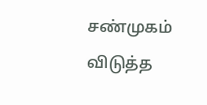சண்முகம் விடுத்த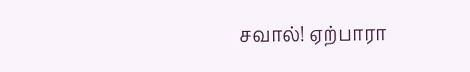சவால்! ஏற்பாரா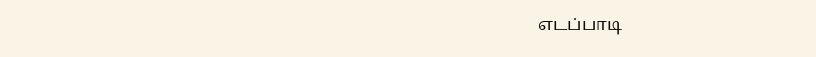எடப்பாடி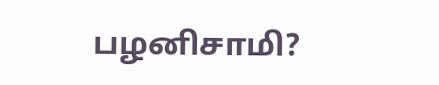பழனிசாமி?